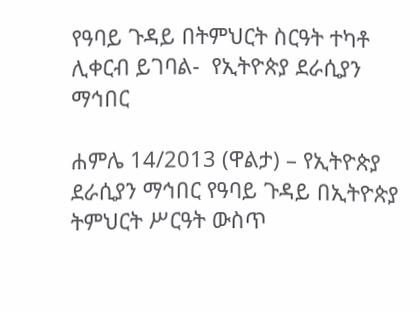የዓባይ ጉዳይ በትምህርት ስርዓት ተካቶ ሊቀርብ ይገባል-  የኢትዮጵያ ደራሲያን ማኅበር

ሐምሌ 14/2013 (ዋልታ) – የኢትዮጵያ ደራሲያን ማኅበር የዓባይ ጉዳይ በኢትዮጵያ ትምህርት ሥርዓት ውስጥ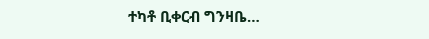ተካቶ ቢቀርብ ግንዛቤ…